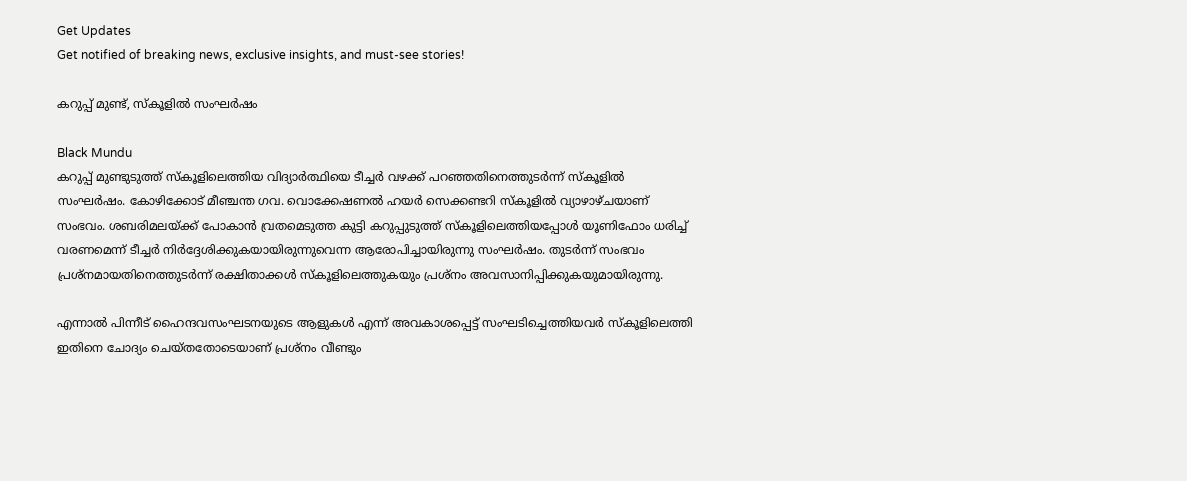Get Updates
Get notified of breaking news, exclusive insights, and must-see stories!

കറുപ്പ് മുണ്ട്, സ്‌കൂളില്‍ സംഘര്‍ഷം

Black Mundu
കറുപ്പ് മുണ്ടുടുത്ത് സ്‌കൂളിലെത്തിയ വിദ്യാര്‍ത്ഥിയെ ടീച്ചര്‍ വഴക്ക് പറഞ്ഞതിനെത്തുടര്‍ന്ന് സ്‌കൂളില്‍ സംഘര്‍ഷം. കോഴിക്കോട് മീഞ്ചന്ത ഗവ. വൊക്കേഷണല്‍ ഹയര്‍ സെക്കണ്ടറി സ്‌കൂളില്‍ വ്യാഴാഴ്ചയാണ് സംഭവം. ശബരിമലയ്ക്ക് പോകാന്‍ വ്രതമെടുത്ത കുട്ടി കറുപ്പുടുത്ത് സ്‌കൂളിലെത്തിയപ്പോള്‍ യൂണിഫോം ധരിച്ച് വരണമെന്ന് ടീച്ചര്‍ നിര്‍ദ്ദേശിക്കുകയായിരുന്നുവെന്ന ആരോപിച്ചായിരുന്നു സംഘര്‍ഷം. തുടര്‍ന്ന് സംഭവം പ്രശ്‌നമായതിനെത്തുടര്‍ന്ന് രക്ഷിതാക്കള്‍ സ്‌കൂളിലെത്തുകയും പ്രശ്‌നം അവസാനിപ്പിക്കുകയുമായിരുന്നു.

എന്നാല്‍ പിന്നീട് ഹൈന്ദവസംഘടനയുടെ ആളുകള്‍ എന്ന് അവകാശപ്പെട്ട് സംഘടിച്ചെത്തിയവര്‍ സ്‌കൂളിലെത്തി ഇതിനെ ചോദ്യം ചെയ്തതോടെയാണ് പ്രശ്‌നം വീണ്ടും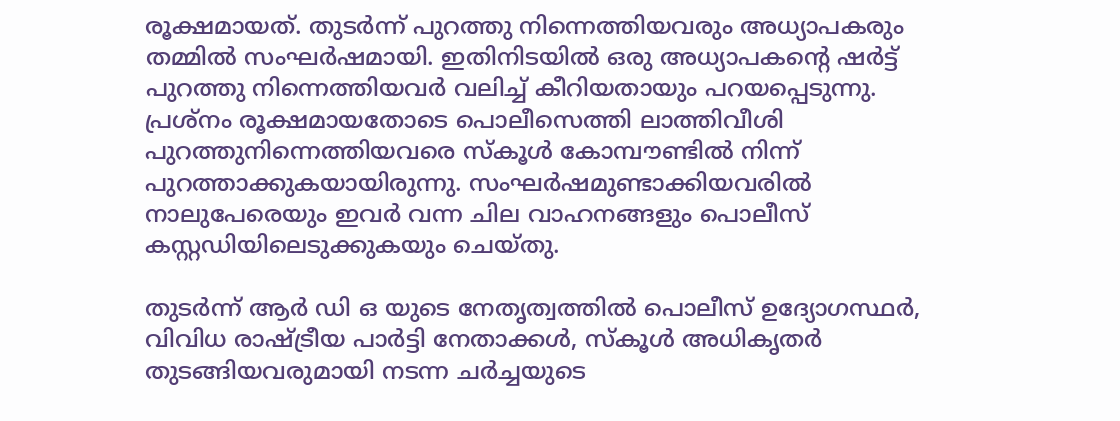രൂക്ഷമായത്. തുടര്‍ന്ന് പുറത്തു നിന്നെത്തിയവരും അധ്യാപകരും തമ്മില്‍ സംഘര്‍ഷമായി. ഇതിനിടയില്‍ ഒരു അധ്യാപകന്റെ ഷര്‍ട്ട് പുറത്തു നിന്നെത്തിയവര്‍ വലിച്ച് കീറിയതായും പറയപ്പെടുന്നു. പ്രശ്‌നം രൂക്ഷമായതോടെ പൊലീസെത്തി ലാത്തിവീശി പുറത്തുനിന്നെത്തിയവരെ സ്‌കൂള്‍ കോമ്പൗണ്ടില്‍ നിന്ന് പുറത്താക്കുകയായിരുന്നു. സംഘര്‍ഷമുണ്ടാക്കിയവരില്‍ നാലുപേരെയും ഇവര്‍ വന്ന ചില വാഹനങ്ങളും പൊലീസ് കസ്റ്റഡിയിലെടുക്കുകയും ചെയ്തു.

തുടര്‍ന്ന് ആര്‍ ഡി ഒ യുടെ നേതൃത്വത്തില്‍ പൊലീസ് ഉദ്യോഗസ്ഥര്‍, വിവിധ രാഷ്ട്രീയ പാര്‍ട്ടി നേതാക്കള്‍, സ്‌കൂള്‍ അധികൃതര്‍ തുടങ്ങിയവരുമായി നടന്ന ചര്‍ച്ചയുടെ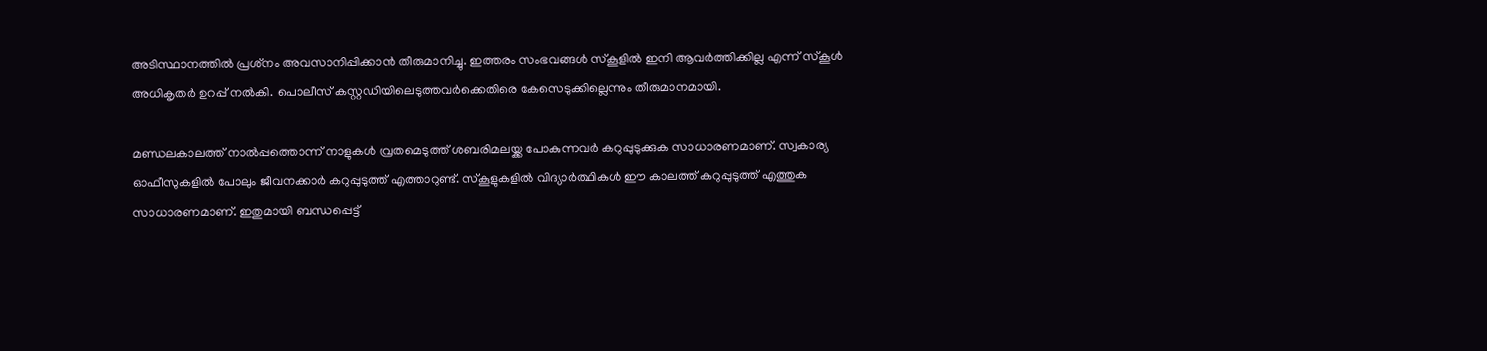അടിസ്ഥാനത്തില്‍ പ്രശ്‌നം അവസാനിപ്പിക്കാന്‍ തീരുമാനിച്ചു. ഇത്തരം സംഭവങ്ങള്‍ സ്‌കൂളില്‍ ഇനി ആവര്‍ത്തിക്കില്ല എന്ന് സ്‌കൂള്‍ അധികൃതര്‍ ഉറപ്പ് നല്‍കി. പൊലീസ് കസ്റ്റഡിയിലെടുത്തവര്‍ക്കെതിരെ കേസെടുക്കില്ലെന്നും തീരുമാനമായി.

മണ്ഡലകാലത്ത് നാല്‍പ്പത്തൊന്ന് നാളുകള്‍ വ്രതമെടുത്ത് ശബരിമലയ്ക്ക പോകുന്നവര്‍ കറുപ്പുടുക്കുക സാധാരണമാണ്. സ്വകാര്യ ഓഫീസുകളില്‍ പോലും ജീവനക്കാര്‍ കറുപ്പുടുത്ത് എത്താറുണ്ട്. സ്‌കൂളുകളില്‍ വിദ്യാര്‍ത്ഥികള്‍ ഈ കാലത്ത് കറുപ്പുടുത്ത് എത്തുക സാധാരണമാണ്. ഇതുമായി ബന്ധപ്പെട്ട്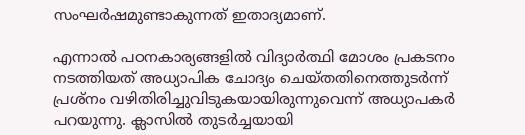സംഘര്‍ഷമുണ്ടാകുന്നത് ഇതാദ്യമാണ്.

എന്നാല്‍ പഠനകാര്യങ്ങളില്‍ വിദ്യാര്‍ത്ഥി മോശം പ്രകടനം നടത്തിയത് അധ്യാപിക ചോദ്യം ചെയ്തതിനെത്തുടര്‍ന്ന് പ്രശ്‌നം വഴിതിരിച്ചുവിടുകയായിരുന്നുവെന്ന് അധ്യാപകര്‍ പറയുന്നു. ക്ലാസില്‍ തുടര്‍ച്ചയായി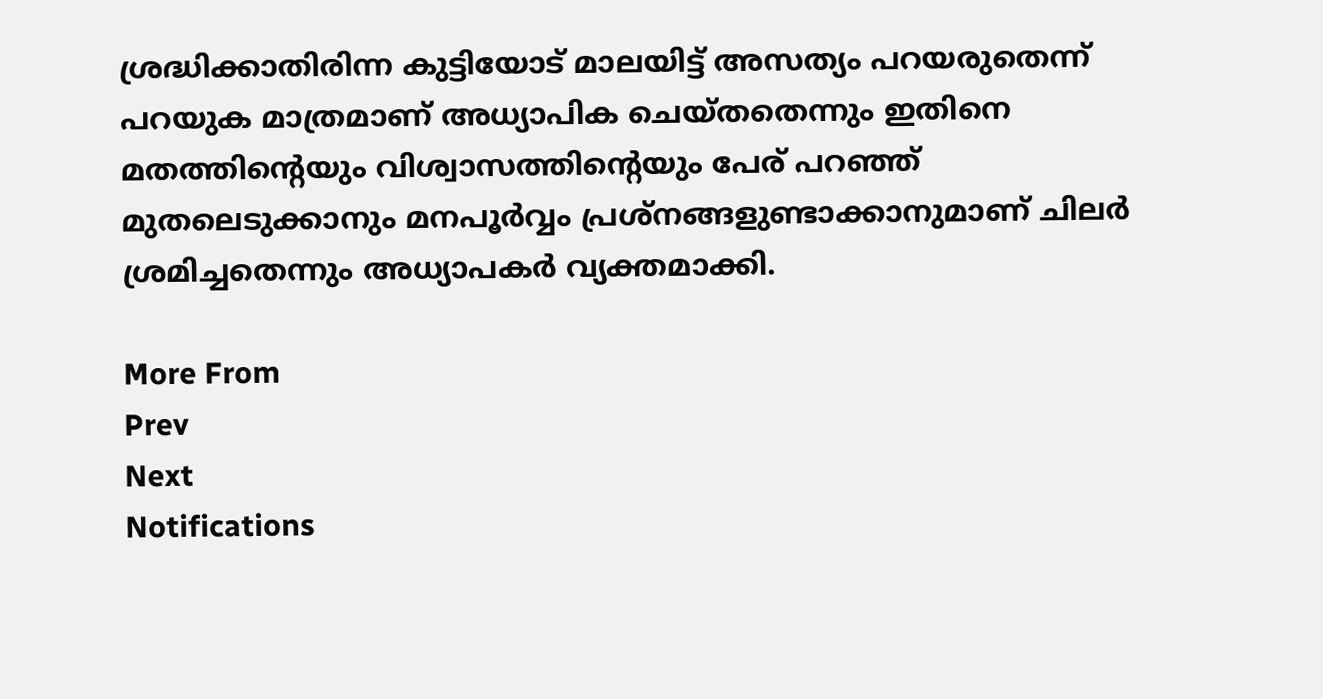ശ്രദ്ധിക്കാതിരിന്ന കുട്ടിയോട് മാലയിട്ട് അസത്യം പറയരുതെന്ന് പറയുക മാത്രമാണ് അധ്യാപിക ചെയ്തതെന്നും ഇതിനെ മതത്തിന്റെയും വിശ്വാസത്തിന്റെയും പേര് പറഞ്ഞ് മുതലെടുക്കാനും മനപൂര്‍വ്വം പ്രശ്‌നങ്ങളുണ്ടാക്കാനുമാണ് ചിലര്‍ ശ്രമിച്ചതെന്നും അധ്യാപകര്‍ വ്യക്തമാക്കി.

More From
Prev
Next
Notifications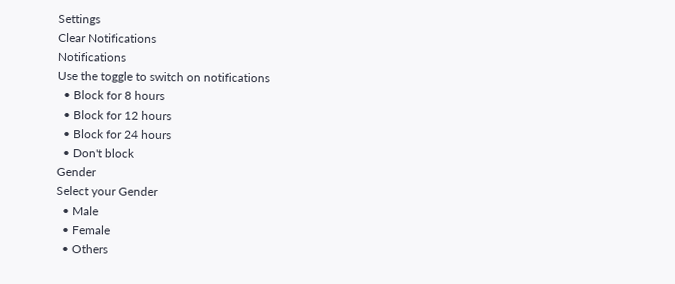Settings
Clear Notifications
Notifications
Use the toggle to switch on notifications
  • Block for 8 hours
  • Block for 12 hours
  • Block for 24 hours
  • Don't block
Gender
Select your Gender
  • Male
  • Female
  • Others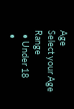Age
Select your Age Range
  • Under 18
  •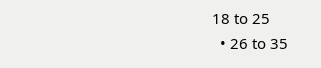18 to 25
  • 26 to 35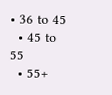• 36 to 45
  • 45 to 55
  • 55+